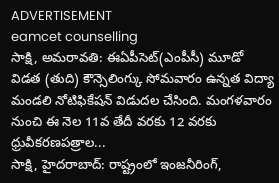ADVERTISEMENT
eamcet counselling
సాక్షి, అమరావతి: ఈఏపీసెట్(ఎంపీసీ) మూడో విడత (తుది) కౌన్సెలింగ్కు సోమవారం ఉన్నత విద్యా మండలి నోటిఫికేషన్ విడుదల చేసింది. మంగళవారం నుంచి ఈ నెల 11వ తేదీ వరకు 12 వరకు ధ్రువీకరణపత్రాల...
సాక్షి, హైదరాబాద్: రాష్ట్రంలో ఇంజనీరింగ్,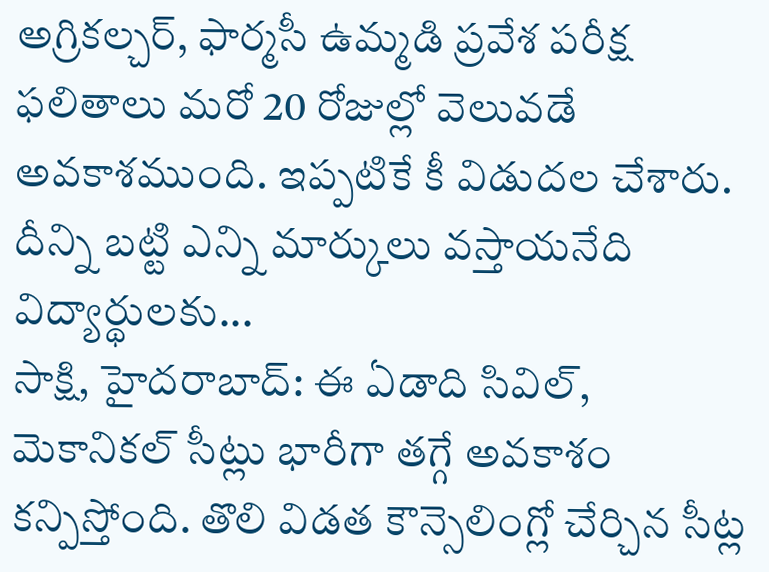అగ్రికల్చర్, ఫార్మసీ ఉమ్మడి ప్రవేశ పరీక్ష ఫలితాలు మరో 20 రోజుల్లో వెలువడే అవకాశముంది. ఇప్పటికే కీ విడుదల చేశారు. దీన్ని బట్టి ఎన్ని మార్కులు వస్తాయనేది విద్యార్థులకు...
సాక్షి, హైదరాబాద్: ఈ ఏడాది సివిల్, మెకానికల్ సీట్లు భారీగా తగ్గే అవకాశం కన్పిస్తోంది. తొలి విడత కౌన్సెలింగ్లో చేర్చిన సీట్ల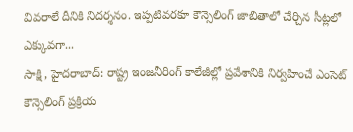వివరాలే దీనికి నిదర్శనం. ఇప్పటివరకూ కౌన్సెలింగ్ జాబితాలో చేర్చిన సీట్లలో ఎక్కువగా...
సాక్షి, హైదరాబాద్: రాష్ట్ర ఇంజనీరింగ్ కాలేజీల్లో ప్రవేశానికి నిర్వహించే ఎంసెట్ కౌన్సెలింగ్ ప్రక్రియ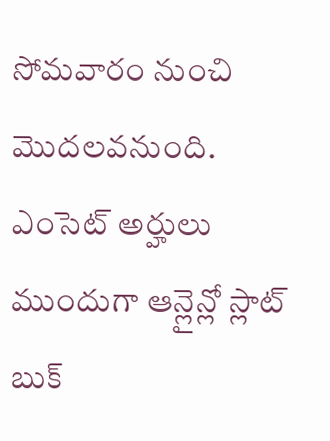సోమవారం నుంచి మొదలవనుంది. ఎంసెట్ అర్హులు ముందుగా ఆన్లైన్లో స్లాట్ బుక్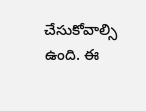చేసుకోవాల్సి ఉంది. ఈ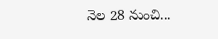నెల 28 నుంచి...